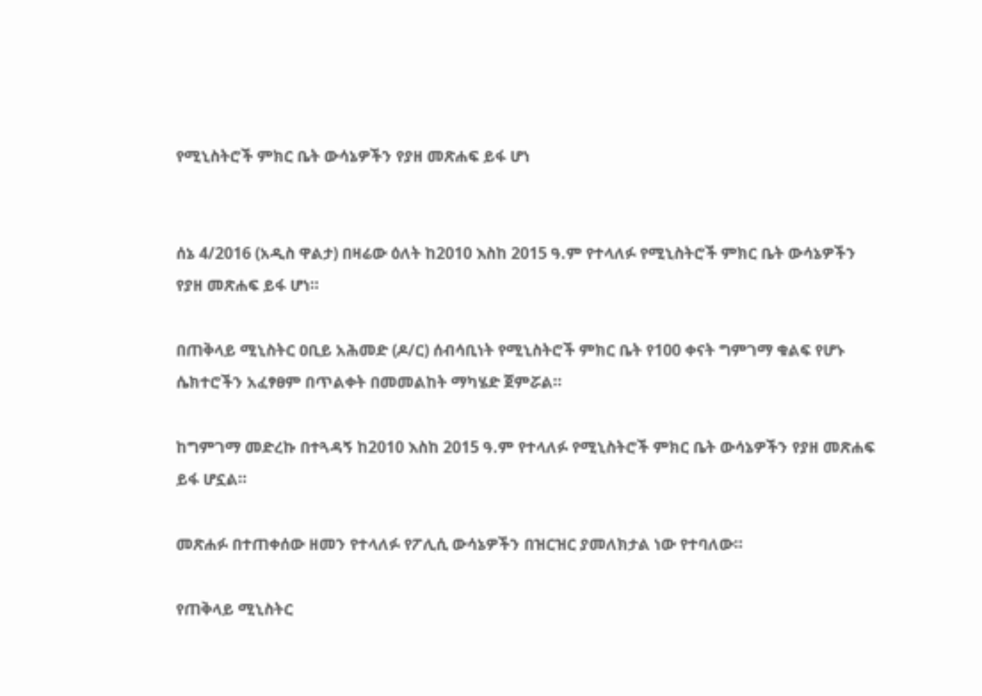የሚኒስትሮች ምክር ቤት ውሳኔዎችን የያዘ መጽሐፍ ይፋ ሆነ


ሰኔ 4/2016 (አዲስ ዋልታ) በዛሬው ዕለት ከ2010 እስከ 2015 ዓ.ም የተላለፉ የሚኒስትሮች ምክር ቤት ውሳኔዎችን የያዘ መጽሐፍ ይፋ ሆነ።

በጠቅላይ ሚኒስትር ዐቢይ አሕመድ (ዶ/ር) ሰብሳቢነት የሚኒስትሮች ምክር ቤት የ100 ቀናት ግምገማ ቁልፍ የሆኑ ሴክተሮችን አፈፃፀም በጥልቀት በመመልከት ማካሄድ ጀምሯል።

ከግምገማ መድረኩ በተጓዳኝ ከ2010 እስከ 2015 ዓ.ም የተላለፉ የሚኒስትሮች ምክር ቤት ውሳኔዎችን የያዘ መጽሐፍ ይፋ ሆኗል።

መጽሐፉ በተጠቀሰው ዘመን የተላለፉ የፖሊሲ ውሳኔዎችን በዝርዝር ያመለክታል ነው የተባለው።

የጠቅላይ ሚኒስትር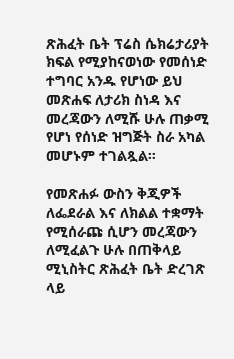ጽሕፈት ቤት ፕሬስ ሴክሬታሪያት ክፍል የሚያከናወነው የመሰነድ ተግባር አንዱ የሆነው ይህ መጽሐፍ ለታሪክ ስነዳ እና መረጃውን ለሚሹ ሁሉ ጠቃሚ የሆነ የሰነድ ዝግጅት ስራ አካል መሆኑም ተገልጿል።

የመጽሐፉ ውስን ቅጂዎች ለፌደራል እና ለክልል ተቋማት የሚሰራጩ ሲሆን መረጃውን ለሚፈልጉ ሁሉ በጠቅላይ ሚኒስትር ጽሕፈት ቤት ድረገጽ ላይ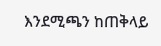እንደሚጫን ከጠቅላይ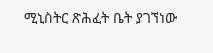ሚኒስትር ጽሕፈት ቤት ያገኘነው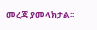መረጃ ያመላክታል፡፡